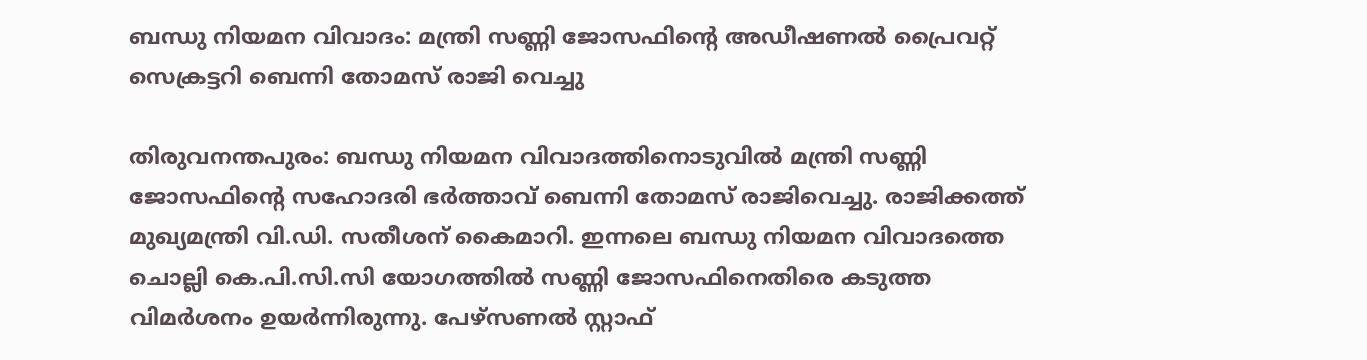ബന്ധു നിയമന വിവാദം: മന്ത്രി സണ്ണി ജോസഫിന്റെ അഡീഷണൽ പ്രൈവറ്റ് സെക്രട്ടറി ബെന്നി തോമസ് രാജി വെച്ചു

തിരുവനന്തപുരം: ബന്ധു നിയമന വിവാദത്തിനൊടുവിൽ മന്ത്രി സണ്ണി ജോസഫിന്റെ സഹോദരി ഭർത്താവ് ബെന്നി തോമസ് രാജിവെച്ചു. രാജിക്കത്ത് മുഖ്യമന്ത്രി വി.ഡി. സതീശന് കൈമാറി. ഇന്നലെ ബന്ധു നിയമന വിവാദത്തെ ചൊല്ലി കെ.പി.സി.സി യോഗത്തിൽ സണ്ണി ജോസഫിനെതിരെ കടുത്ത വിമർശനം ഉയർന്നിരുന്നു. പേഴ്സണൽ സ്റ്റാഫ്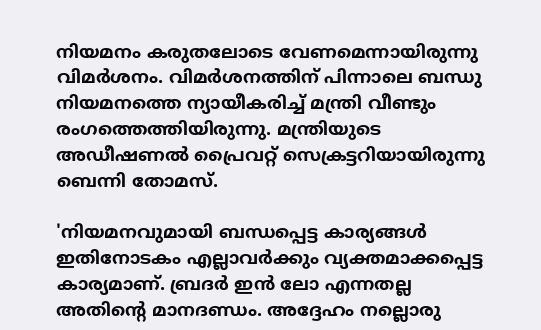നിയമനം കരുതലോടെ വേണമെന്നായിരുന്നു വിമർശനം. വിമർശനത്തിന് പിന്നാലെ ബന്ധു നിയമനത്തെ ന്യായീകരിച്ച് മന്ത്രി വീണ്ടും രംഗത്തെത്തിയിരുന്നു. മന്ത്രിയുടെ അഡീഷണൽ പ്രൈവറ്റ് സെക്രട്ടറിയായിരുന്നു ബെന്നി തോമസ്.

'നിയമനവുമായി ബന്ധപ്പെട്ട കാര്യങ്ങൾ ഇതിനോടകം എല്ലാവർക്കും വ്യക്തമാക്കപ്പെട്ട കാര്യമാണ്. ബ്രദർ ഇൻ ലോ എന്നതല്ല അതിന്റെ മാനദണ്ഡം. അദ്ദേഹം നല്ലൊരു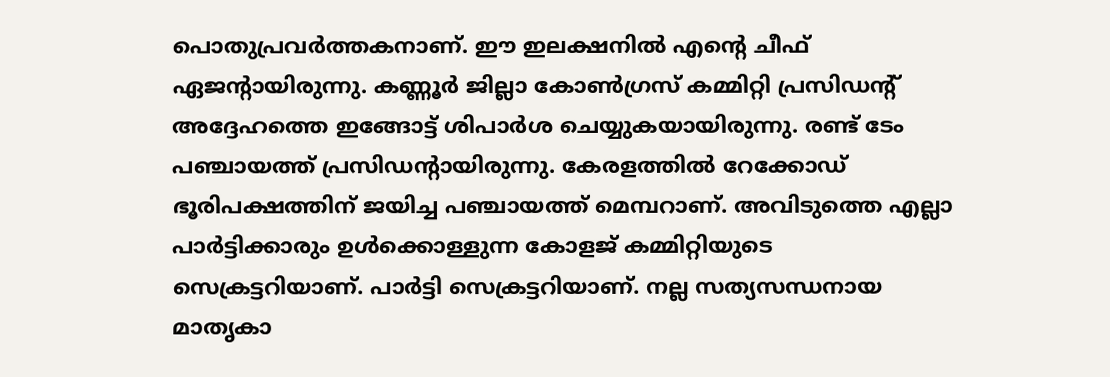പൊതുപ്രവർത്തകനാണ്. ഈ ഇലക്ഷനിൽ എന്റെ ചീഫ് ഏജന്റായിരുന്നു. കണ്ണൂർ ജില്ലാ കോൺഗ്രസ് കമ്മിറ്റി പ്രസിഡന്റ് അദ്ദേഹത്തെ ഇങ്ങോട്ട് ശിപാർശ ചെയ്യുകയായിരുന്നു. രണ്ട് ടേം പഞ്ചായത്ത് പ്രസിഡന്റായിരുന്നു. കേരളത്തിൽ റേക്കോഡ് ഭൂരിപക്ഷത്തിന് ജയിച്ച പഞ്ചായത്ത് മെമ്പറാണ്. അവിടുത്തെ എല്ലാ പാർട്ടിക്കാരും ഉൾക്കൊള്ളുന്ന കോളജ് കമ്മിറ്റിയുടെ സെക്രട്ടറിയാണ്. പാർട്ടി സെക്രട്ടറിയാണ്. നല്ല സത്യസന്ധനായ മാതൃകാ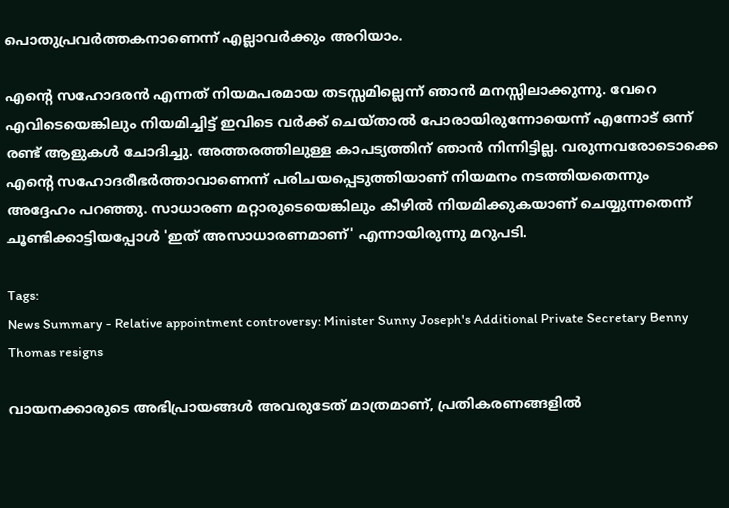പൊതുപ്രവർത്തകനാണെന്ന് എല്ലാവർക്കും അറിയാം.

എന്റെ സഹോദരൻ എന്നത് നിയമപരമായ തടസ്സമില്ലെന്ന് ഞാൻ മനസ്സിലാക്കുന്നു. വേറെ എവിടെയെങ്കിലും നിയമിച്ചിട്ട് ഇവിടെ വർക്ക് ചെയ്താൽ പോരായിരുന്നോയെന്ന് എന്നോട് ഒന്ന് രണ്ട് ആളുകൾ ചോദിച്ചു. അത്തരത്തിലുള്ള കാപട്യത്തിന് ഞാൻ നിന്നിട്ടില്ല. വരുന്നവരോടൊക്കെ എന്റെ സഹോദരീഭർത്താവാണെന്ന് പരിചയപ്പെടുത്തിയാണ് നിയമനം നടത്തിയതെന്നും അദ്ദേഹം പറഞ്ഞു. സാധാരണ മറ്റാരുടെയെങ്കിലും കീഴിൽ നിയമിക്കുകയാണ് ചെയ്യുന്നതെന്ന് ചൂണ്ടിക്കാട്ടിയപ്പോൾ 'ഇത് അസാധാരണമാണ്' എന്നായിരുന്നു മറുപടി.

Tags:
News Summary - Relative appointment controversy: Minister Sunny Joseph's Additional Private Secretary Benny Thomas resigns

വായനക്കാരുടെ അഭിപ്രായങ്ങള്‍ അവരുടേത് മാത്രമാണ്, പ്രതികരണങ്ങളിൽ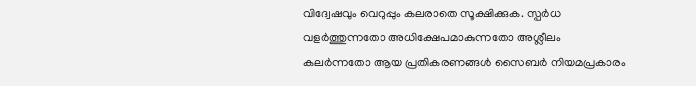വിദ്വേഷവും വെറുപ്പും കലരാതെ സൂക്ഷിക്കുക. സ്പർധ വളർത്തുന്നതോ അധിക്ഷേപമാകുന്നതോ അശ്ലീലം കലർന്നതോ ആയ പ്രതികരണങ്ങൾ സൈബർ നിയമപ്രകാരം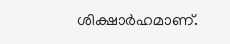ശിക്ഷാർഹമാണ്.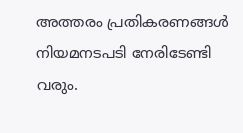അത്തരം പ്രതികരണങ്ങൾ നിയമനടപടി നേരിടേണ്ടി വരും.